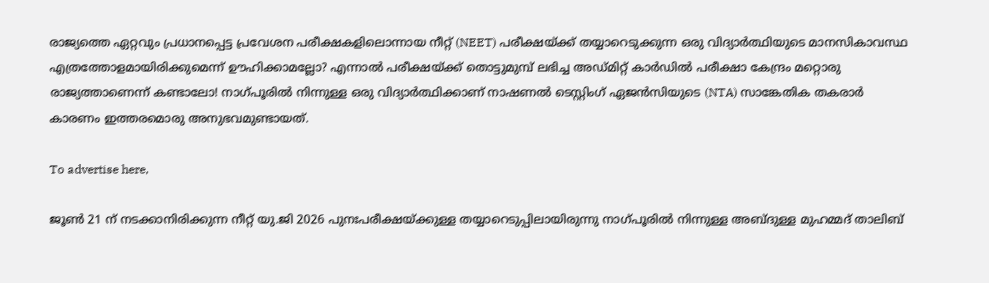രാജ്യത്തെ ഏറ്റവും പ്രധാനപ്പെട്ട പ്രവേശന പരീക്ഷകളിലൊന്നായ നീറ്റ് (NEET) പരീക്ഷയ്ക്ക് തയ്യാറെടുക്കുന്ന ഒരു വിദ്യാർത്ഥിയുടെ മാനസികാവസ്ഥ എത്രത്തോളമായിരിക്കുമെന്ന് ഊഹിക്കാമല്ലോ? എന്നാൽ പരീക്ഷയ്ക്ക് തൊട്ടുമുമ്പ് ലഭിച്ച അഡ്മിറ്റ് കാർഡിൽ പരീക്ഷാ കേന്ദ്രം മറ്റൊരു രാജ്യത്താണെന്ന് കണ്ടാലോ! നാഗ്പൂരിൽ നിന്നുള്ള ഒരു വിദ്യാർത്ഥിക്കാണ് നാഷണൽ ടെസ്റ്റിംഗ് ഏജൻസിയുടെ (NTA) സാങ്കേതിക തകരാർ കാരണം ഇത്തരമൊരു അനുഭവമുണ്ടായത്.

To advertise here,

ജൂൺ 21 ന് നടക്കാനിരിക്കുന്ന നീറ്റ് യു.ജി 2026 പുനഃപരീക്ഷയ്ക്കുള്ള തയ്യാറെടുപ്പിലായിരുന്നു നാഗ്പൂരിൽ നിന്നുള്ള അബ്ദുള്ള മുഹമ്മദ് താലിബ്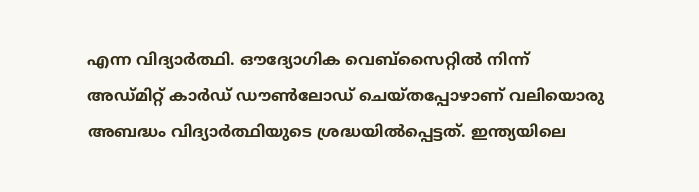എന്ന വിദ്യാർത്ഥി. ഔദ്യോഗിക വെബ്സൈറ്റിൽ നിന്ന് അഡ്മിറ്റ് കാർഡ് ഡൗൺലോഡ് ചെയ്തപ്പോഴാണ് വലിയൊരു അബദ്ധം വിദ്യാർത്ഥിയുടെ ശ്രദ്ധയിൽപ്പെട്ടത്. ഇന്ത്യയിലെ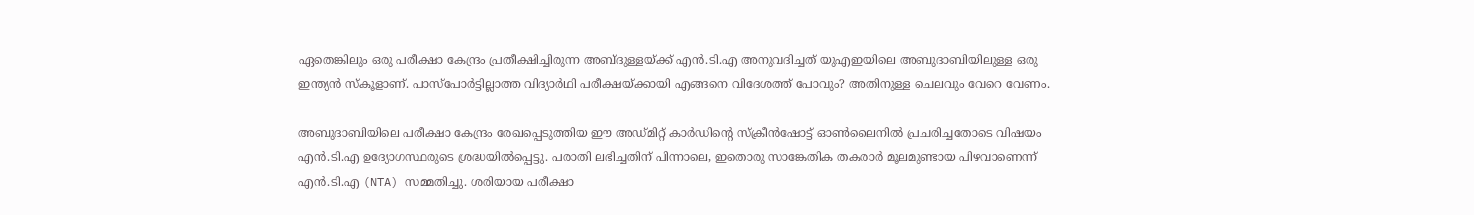ഏതെങ്കിലും ഒരു പരീക്ഷാ കേന്ദ്രം പ്രതീക്ഷിച്ചിരുന്ന അബ്ദുള്ളയ്ക്ക് എൻ.ടി.എ അനുവദിച്ചത് യുഎഇയിലെ അബുദാബിയിലുള്ള ഒരു ഇന്ത്യൻ സ്കൂളാണ്. പാസ്പോർട്ടില്ലാത്ത വിദ്യാർഥി പരീക്ഷയ്ക്കായി എങ്ങനെ വിദേശത്ത് പോവും? അതിനുള്ള ചെലവും വേറെ വേണം.

അബുദാബിയിലെ പരീക്ഷാ കേന്ദ്രം രേഖപ്പെടുത്തിയ ഈ അഡ്മിറ്റ് കാർഡിന്റെ സ്ക്രീൻഷോട്ട് ഓൺലൈനിൽ പ്രചരിച്ചതോടെ വിഷയം എൻ.ടി.എ ഉദ്യോഗസ്ഥരുടെ ശ്രദ്ധയിൽപ്പെട്ടു. പരാതി ലഭിച്ചതിന് പിന്നാലെ, ഇതൊരു സാങ്കേതിക തകരാർ മൂലമുണ്ടായ പിഴവാണെന്ന് എൻ.ടി.എ (NTA) സമ്മതിച്ചു. ശരിയായ പരീക്ഷാ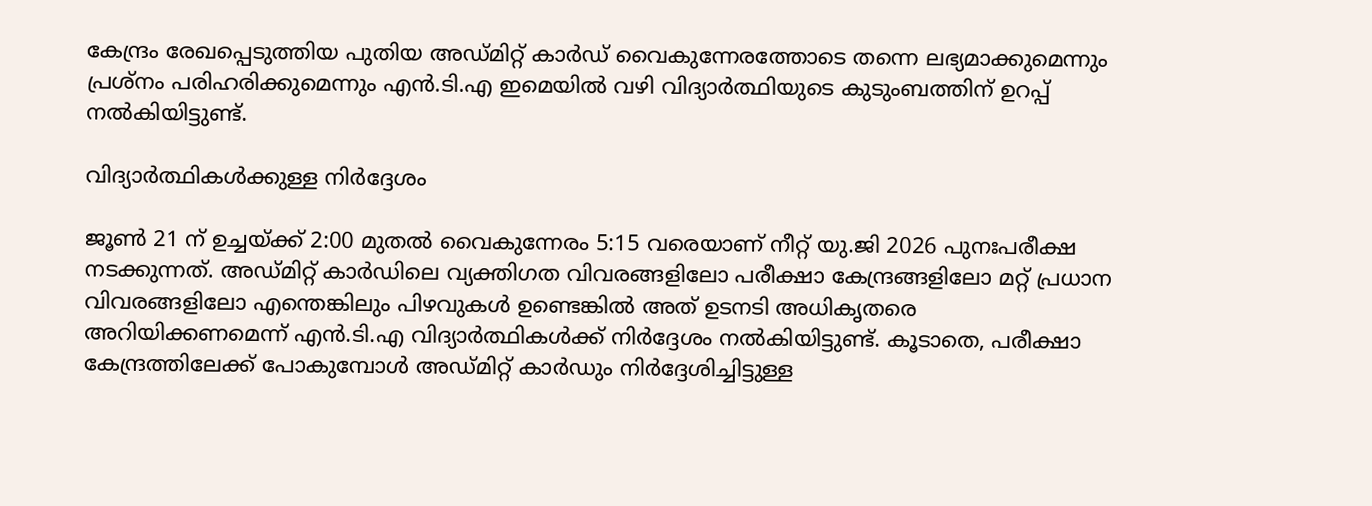കേന്ദ്രം രേഖപ്പെടുത്തിയ പുതിയ അഡ്മിറ്റ് കാർഡ് വൈകുന്നേരത്തോടെ തന്നെ ലഭ്യമാക്കുമെന്നും പ്രശ്നം പരിഹരിക്കുമെന്നും എൻ.ടി.എ ഇമെയിൽ വഴി വിദ്യാർത്ഥിയുടെ കുടുംബത്തിന് ഉറപ്പ് നൽകിയിട്ടുണ്ട്.

വിദ്യാർത്ഥികൾക്കുള്ള നിർദ്ദേശം

ജൂൺ 21 ന് ഉച്ചയ്ക്ക് 2:00 മുതൽ വൈകുന്നേരം 5:15 വരെയാണ് നീറ്റ് യു.ജി 2026 പുനഃപരീക്ഷ നടക്കുന്നത്. അഡ്മിറ്റ് കാർഡിലെ വ്യക്തിഗത വിവരങ്ങളിലോ പരീക്ഷാ കേന്ദ്രങ്ങളിലോ മറ്റ് പ്രധാന വിവരങ്ങളിലോ എന്തെങ്കിലും പിഴവുകൾ ഉണ്ടെങ്കിൽ അത് ഉടനടി അധികൃതരെ അറിയിക്കണമെന്ന് എൻ.ടി.എ വിദ്യാർത്ഥികൾക്ക് നിർദ്ദേശം നൽകിയിട്ടുണ്ട്. കൂടാതെ, പരീക്ഷാ കേന്ദ്രത്തിലേക്ക് പോകുമ്പോൾ അഡ്മിറ്റ് കാർഡും നിർദ്ദേശിച്ചിട്ടുള്ള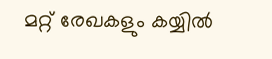മറ്റ് രേഖകളും കയ്യിൽ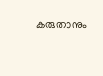കരുതാനും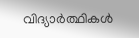വിദ്യാർത്ഥികൾ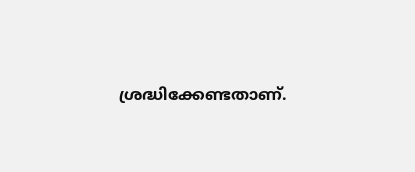ശ്രദ്ധിക്കേണ്ടതാണ്.